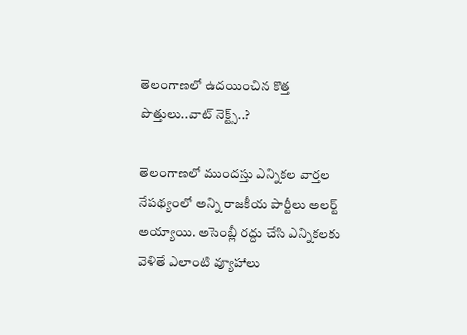తెలంగాణలో ఉదయించిన కొత్త పొత్తులు..వాట్ నెక్ట్స్..?

తెలంగాణలో ముందస్తు ఎన్నికల వార్తల నేపథ్యంలో అన్ని రాజకీయ పార్టీలు అలర్ట్ అయ్యాయి. అసెంబ్లీ రద్దు చేసి ఎన్నికలకు వెళితే ఎలాంటి వ్యూహాలు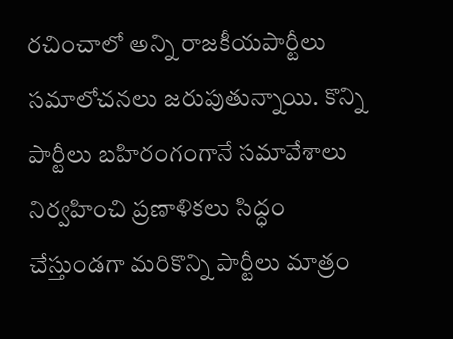రచించాలో అన్ని రాజకీయపార్టీలు సమాలోచనలు జరుపుతున్నాయి. కొన్ని పార్టీలు బహిరంగంగానే సమావేశాలు నిర్వహించి ప్రణాళికలు సిద్ధం చేస్తుండగా మరికొన్ని పార్టీలు మాత్రం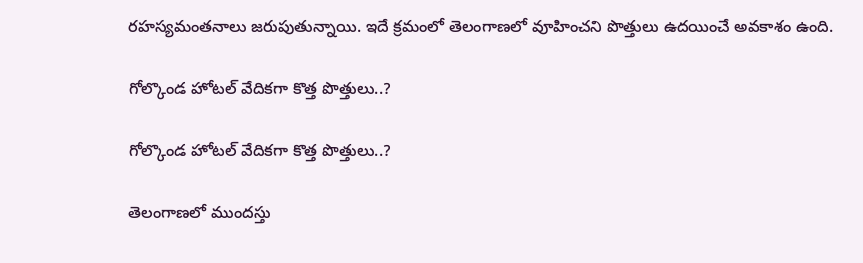రహస్యమంతనాలు జరుపుతున్నాయి. ఇదే క్రమంలో తెలంగాణలో వూహించని పొత్తులు ఉదయించే అవకాశం ఉంది.

గోల్కొండ హోటల్ వేదికగా కొత్త పొత్తులు..?

గోల్కొండ హోటల్ వేదికగా కొత్త పొత్తులు..?

తెలంగాణలో ముందస్తు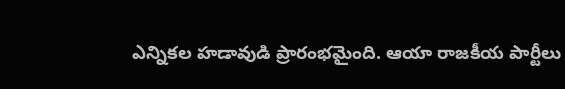ఎన్నికల హడావుడి ప్రారంభమైంది. ఆయా రాజకీయ పార్టీలు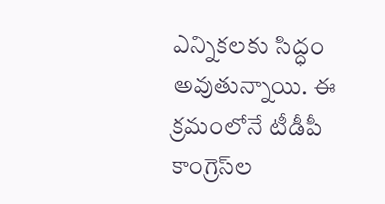ఎన్నికలకు సిద్ధం అవుతున్నాయి. ఈ క్రమంలోనే టీడీపీ కాంగ్రెస్‌ల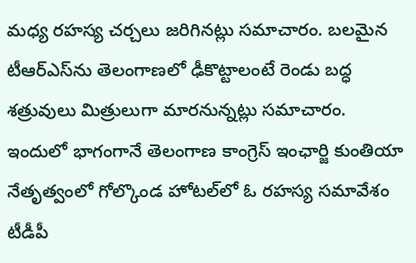మధ్య రహస్య చర్చలు జరిగినట్లు సమాచారం. బలమైన టీఆర్ఎస్‌ను తెలంగాణలో ఢీకొట్టాలంటే రెండు బద్ధ శత్రువులు మిత్రులుగా మారనున్నట్లు సమాచారం. ఇందులో భాగంగానే తెలంగాణ కాంగ్రెస్ ఇంఛార్జి కుంతియా నేతృత్వంలో గోల్కొండ హోటల్‌లో ఓ రహస్య సమావేశం టీడీపీ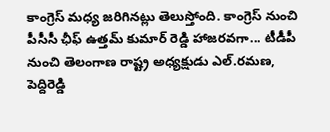కాంగ్రెస్ మధ్య జరిగినట్లు తెలుస్తోంది. కాంగ్రెస్ నుంచి పీసీసీ ఛీఫ్ ఉత్తమ్ కుమార్ రెడ్డి హాజరవగా... టీడీపీ నుంచి తెలంగాణ రాష్ట్ర అధ్యక్షుడు ఎల్.రమణ, పెద్దిరెడ్డి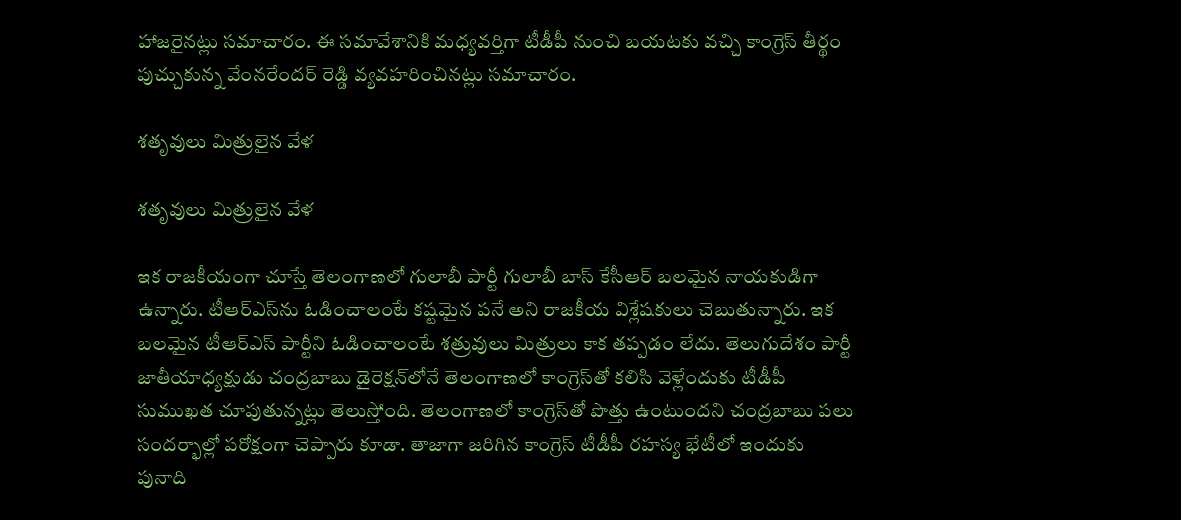హాజరైనట్లు సమాచారం. ఈ సమావేశానికి మధ్యవర్తిగా టీడీపీ నుంచి బయటకు వచ్చి కాంగ్రెస్ తీర్థం పుచ్చుకున్న వేంనరేందర్ రెడ్డి వ్యవహరించినట్లు సమాచారం.

శతృవులు మిత్రులైన వేళ

శతృవులు మిత్రులైన వేళ

ఇక రాజకీయంగా చూస్తే తెలంగాణలో గులాబీ పార్టీ గులాబీ బాస్ కేసీఆర్ బలమైన నాయకుడిగా ఉన్నారు. టీఆర్ఎస్‌ను ఓడించాలంటే కష్టమైన పనే అని రాజకీయ విశ్లేషకులు చెబుతున్నారు. ఇక బలమైన టీఆర్ఎస్ పార్టీని ఓడించాలంటే శత్రువులు మిత్రులు కాక తప్పడం లేదు. తెలుగుదేశం పార్టీ జాతీయాధ్యక్షుడు చంద్రబాబు డైరెక్షన్‌లోనే తెలంగాణలో కాంగ్రెస్‌తో కలిసి వెళ్లేందుకు టీడీపీ సుముఖత చూపుతున్నట్లు తెలుస్తోంది. తెలంగాణలో కాంగ్రెస్‌తో పొత్తు ఉంటుందని చంద్రబాబు పలు సందర్భాల్లో పరోక్షంగా చెప్పారు కూడా. తాజాగా జరిగిన కాంగ్రెస్ టీడీపీ రహస్య భేటీలో ఇందుకు పునాది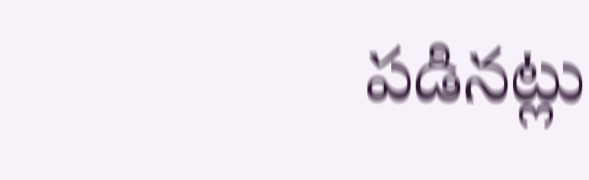పడినట్లు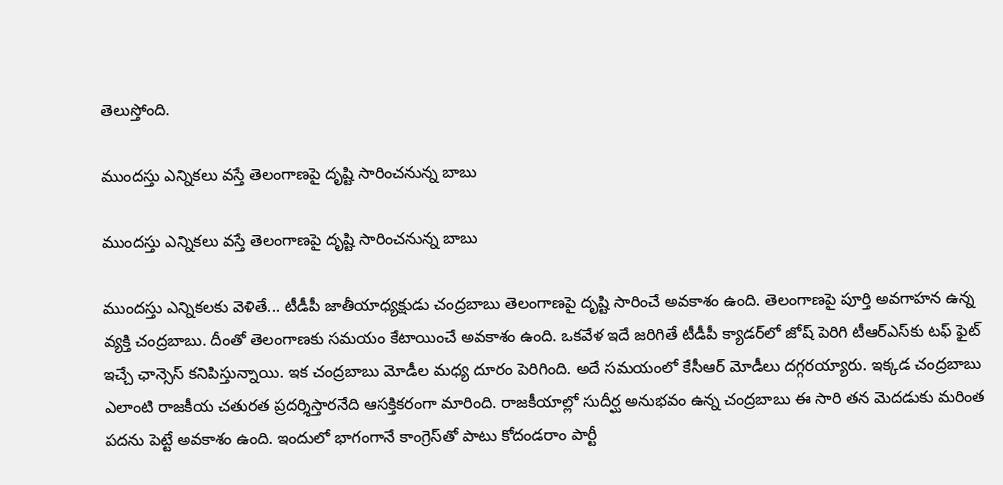తెలుస్తోంది.

ముందస్తు ఎన్నికలు వస్తే తెలంగాణపై దృష్టి సారించనున్న బాబు

ముందస్తు ఎన్నికలు వస్తే తెలంగాణపై దృష్టి సారించనున్న బాబు

ముందస్తు ఎన్నికలకు వెళితే... టీడీపీ జాతీయాధ్యక్షుడు చంద్రబాబు తెలంగాణపై దృష్టి సారించే అవకాశం ఉంది. తెలంగాణపై పూర్తి అవగాహన ఉన్న వ్యక్తి చంద్రబాబు. దీంతో తెలంగాణకు సమయం కేటాయించే అవకాశం ఉంది. ఒకవేళ ఇదే జరిగితే టీడీపీ క్యాడర్‌లో జోష్ పెరిగి టీఆర్ఎస్‌కు టఫ్ ఫైట్ ఇచ్చే ఛాన్సెస్ కనిపిస్తున్నాయి. ఇక చంద్రబాబు మోడీల మధ్య దూరం పెరిగింది. అదే సమయంలో కేసీఆర్ మోడీలు దగ్గరయ్యారు. ఇక్కడ చంద్రబాబు ఎలాంటి రాజకీయ చతురత ప్రదర్శిస్తారనేది ఆసక్తికరంగా మారింది. రాజకీయాల్లో సుదీర్ఘ అనుభవం ఉన్న చంద్రబాబు ఈ సారి తన మెదడుకు మరింత పదను పెట్టే అవకాశం ఉంది. ఇందులో భాగంగానే కాంగ్రెస్‌తో పాటు కోదండరాం పార్టీ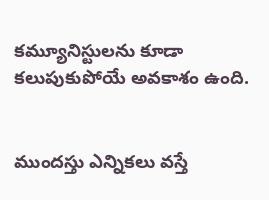కమ్యూనిస్టులను కూడా కలుపుకుపోయే అవకాశం ఉంది.


ముందస్తు ఎన్నికలు వస్తే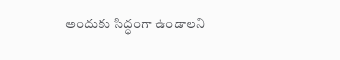అందుకు సిద్ధంగా ఉండాలని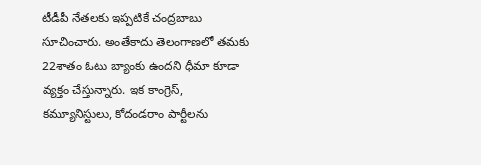టీడీపీ నేతలకు ఇప్పటికే చంద్రబాబు సూచించారు. అంతేకాదు తెలంగాణలో తమకు 22శాతం ఓటు బ్యాంకు ఉందని ధీమా కూడా వ్యక్తం చేస్తున్నారు. ఇక కాంగ్రెస్‌‌, కమ్యూనిస్టులు, కోదండరాం పార్టీలను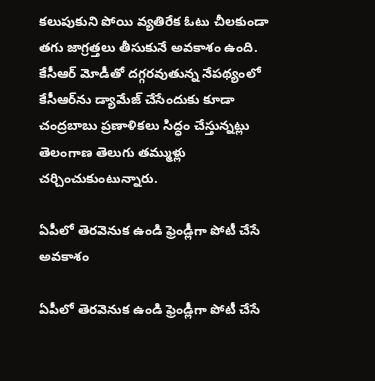కలుపుకుని పోయి వ్యతిరేక ఓటు చీలకుండా తగు జాగ్రత్తలు తీసుకునే అవకాశం ఉంది. కేసీఆర్ మోడీతో దగ్గరవుతున్న నేపథ్యంలో కేసీఆర్‌ను డ్యామేజ్ చేసేందుకు కూడా చంద్రబాబు ప్రణాళికలు సిద్ధం చేస్తున్నట్లు తెలంగాణ తెలుగు తమ్ముళ్లు చర్చించుకుంటున్నారు.

ఏపీలో తెరవెనుక ఉండి ఫ్రెండ్లీగా పోటీ చేసే అవకాశం

ఏపీలో తెరవెనుక ఉండి ఫ్రెండ్లీగా పోటీ చేసే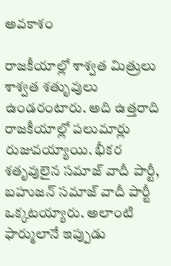అవకాశం

రాజకీయాల్లో శాశ్వత మిత్రులు శాశ్వత శతృువులు ఉండరంటారు. అది ఉత్తరాది రాజకీయాల్లో పలుమార్లు రుజువయ్యాయి. భీకర శతృవులైన సమాజ్ వాదీ పార్టీ, బహుజన్ సమాజ్ వాదీ పార్టీ ఒక్కటయ్యారు. అలాంటి ఫార్ములానే ఇప్పుడు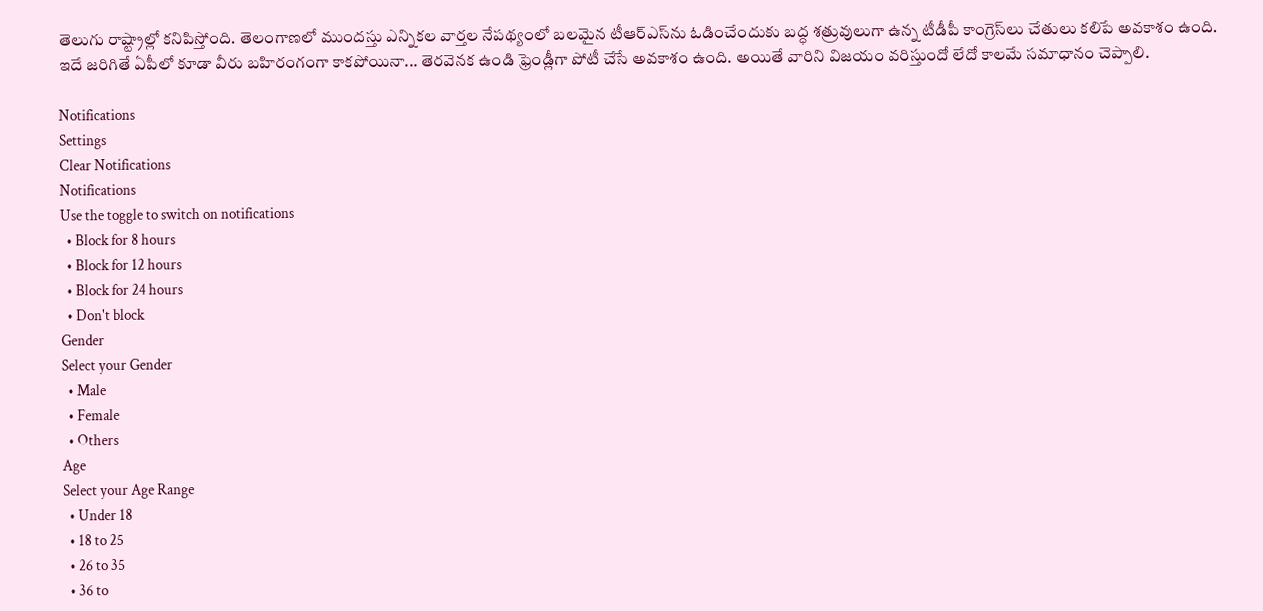తెలుగు రాష్ట్రాల్లో కనిపిస్తోంది. తెలంగాణలో ముందస్తు ఎన్నికల వార్తల నేపథ్యంలో బలమైన టీఆర్ఎస్‌ను ఓడించేందుకు బద్ధ శత్రువులుగా ఉన్న టీడీపీ కాంగ్రెస్‌లు చేతులు కలిపే అవకాశం ఉంది. ఇదే జరిగితే ఏపీలో కూడా వీరు బహిరంగంగా కాకపోయినా... తెరవెనక ఉండి ఫ్రెండ్లీగా పోటీ చేసే అవకాశం ఉంది. అయితే వారిని విజయం వరిస్తుందో లేదో కాలమే సమాధానం చెప్పాలి.

Notifications
Settings
Clear Notifications
Notifications
Use the toggle to switch on notifications
  • Block for 8 hours
  • Block for 12 hours
  • Block for 24 hours
  • Don't block
Gender
Select your Gender
  • Male
  • Female
  • Others
Age
Select your Age Range
  • Under 18
  • 18 to 25
  • 26 to 35
  • 36 to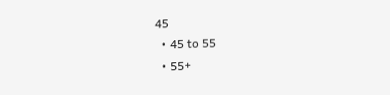45
  • 45 to 55
  • 55+